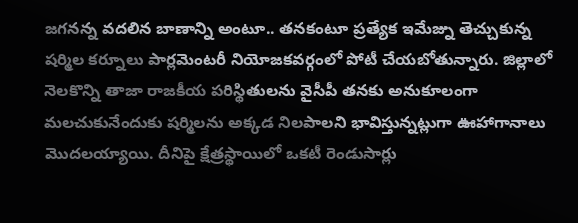జగనన్న వదలిన బాణాన్ని అంటూ.. తనకంటూ ప్రత్యేక ఇమేజ్ను తెచ్చుకున్న షర్మిల కర్నూలు పార్లమెంటరీ నియోజకవర్గంలో పోటీ చేయబోతున్నారు. జిల్లాలో నెలకొన్ని తాజా రాజకీయ పరిస్థితులను వైసీపీ తనకు అనుకూలంగా మలచుకునేందుకు షర్మిలను అక్కడ నిలపాలని భావిస్తున్నట్లుగా ఊహాగానాలు మొదలయ్యాయి. దీనిపై క్షేత్రస్థాయిలో ఒకటీ రెండుసార్లు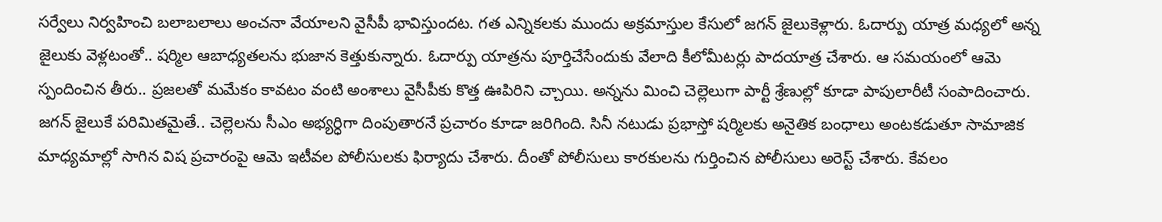సర్వేలు నిర్వహించి బలాబలాలు అంచనా వేయాలని వైసీపీ భావిస్తుందట. గత ఎన్నికలకు ముందు అక్రమాస్తుల కేసులో జగన్ జైలుకెళ్లారు. ఓదార్పు యాత్ర మధ్యలో అన్న జైలుకు వెళ్లటంతో.. షర్మిల ఆబాధ్యతలను భుజాన కెత్తుకున్నారు. ఓదార్పు యాత్రను పూర్తిచేసేందుకు వేలాది కీలోమీటర్లు పాదయాత్ర చేశారు. ఆ సమయంలో ఆమె స్పందించిన తీరు.. ప్రజలతో మమేకం కావటం వంటి అంశాలు వైసీపీకు కొత్త ఊపిరిని చ్చాయి. అన్నను మించి చెల్లెలుగా పార్టీ శ్రేణుల్లో కూడా పాపులారీటీ సంపాదించారు. జగన్ జైలుకే పరిమితమైతే.. చెల్లెలను సీఎం అభ్యర్ధిగా దింపుతారనే ప్రచారం కూడా జరిగింది. సినీ నటుడు ప్రభాస్తో షర్మిలకు అనైతిక బంధాలు అంటకడుతూ సామాజిక మాధ్యమాల్లో సాగిన విష ప్రచారంపై ఆమె ఇటీవల పోలీసులకు ఫిర్యాదు చేశారు. దీంతో పోలీసులు కారకులను గుర్తించిన పోలీసులు అరెస్ట్ చేశారు. కేవలం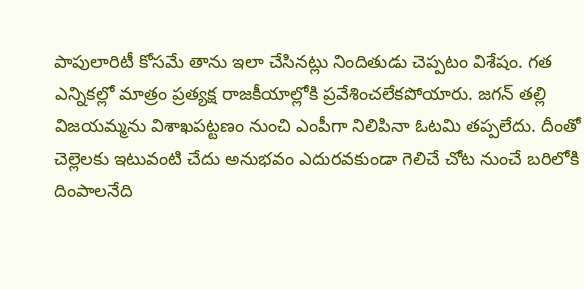పాపులారిటీ కోసమే తాను ఇలా చేసినట్లు నిందితుడు చెప్పటం విశేషం. గత ఎన్నికల్లో మాత్రం ప్రత్యక్ష రాజకీయాల్లోకి ప్రవేశించలేకపోయారు. జగన్ తల్లి విజయమ్మను విశాఖపట్టణం నుంచి ఎంపీగా నిలిపినా ఓటమి తప్పలేదు. దీంతో చెల్లెలకు ఇటువంటి చేదు అనుభవం ఎదురవకుండా గెలిచే చోట నుంచే బరిలోకి దింపాలనేది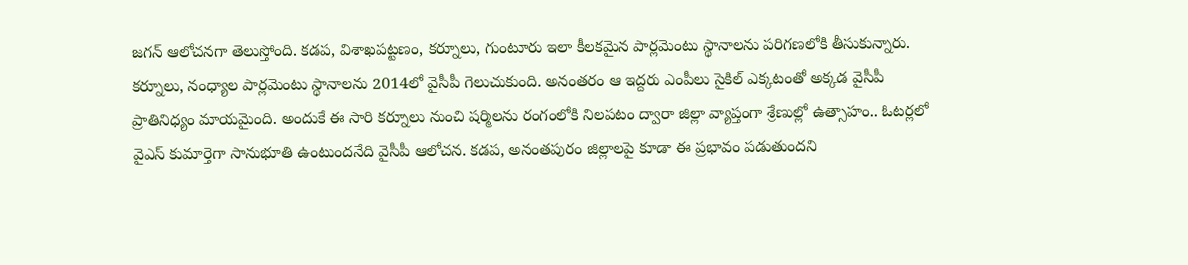జగన్ ఆలోచనగా తెలుస్తోంది. కడప, విశాఖపట్టణం, కర్నూలు, గుంటూరు ఇలా కీలకమైన పార్లమెంటు స్థానాలను పరిగణలోకి తీసుకున్నారు. కర్నూలు, నంధ్యాల పార్లమెంటు స్థానాలను 2014లో వైసీపీ గెలుచుకుంది. అనంతరం ఆ ఇద్దరు ఎంపీలు సైకిల్ ఎక్కటంతో అక్కడ వైసీపీ ప్రాతినిధ్యం మాయమైంది. అందుకే ఈ సారి కర్నూలు నుంచి షర్మిలను రంగంలోకి నిలపటం ద్వారా జిల్లా వ్యాప్తంగా శ్రేణుల్లో ఉత్సాహం.. ఓటర్లలో వైఎస్ కుమార్తెగా సానుభూతి ఉంటుందనేది వైసీపీ ఆలోచన. కడప, అనంతపురం జిల్లాలపై కూడా ఈ ప్రభావం పడుతుందని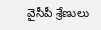వైసీపీ శ్రేణులు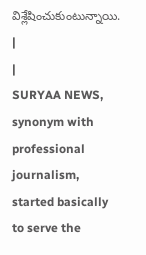విశ్లేషించుకుంటున్నాయి.
|
|
SURYAA NEWS, synonym with professional journalism, started basically to serve the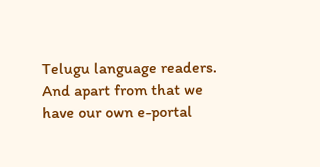Telugu language readers. And apart from that we have our own e-portal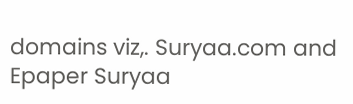domains viz,. Suryaa.com and Epaper Suryaa